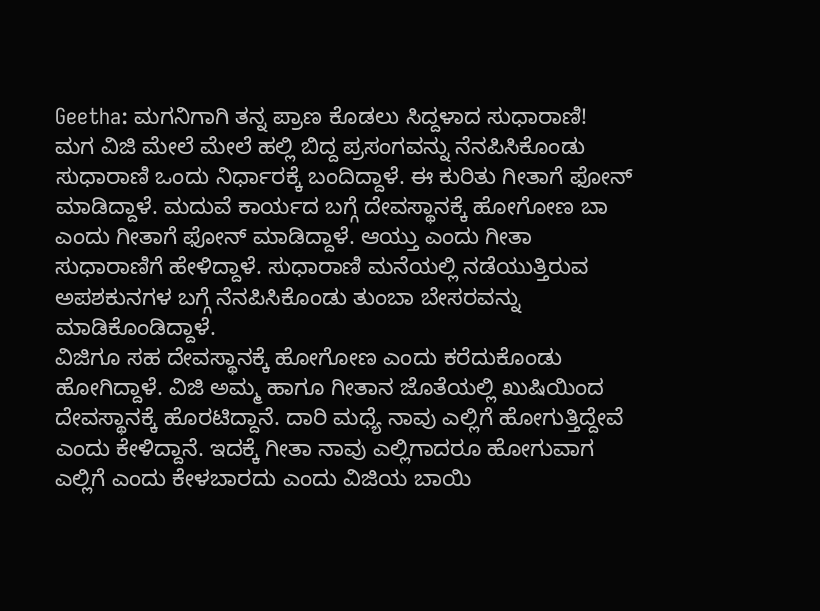Geetha: ಮಗನಿಗಾಗಿ ತನ್ನ ಪ್ರಾಣ ಕೊಡಲು ಸಿದ್ದಳಾದ ಸುಧಾರಾಣಿ!
ಮಗ ವಿಜಿ ಮೇಲೆ ಮೇಲೆ ಹಲ್ಲಿ ಬಿದ್ದ ಪ್ರಸಂಗವನ್ನು ನೆನಪಿಸಿಕೊಂಡು ಸುಧಾರಾಣಿ ಒಂದು ನಿರ್ಧಾರಕ್ಕೆ ಬಂದಿದ್ದಾಳೆ. ಈ ಕುರಿತು ಗೀತಾಗೆ ಫೋನ್ ಮಾಡಿದ್ದಾಳೆ. ಮದುವೆ ಕಾರ್ಯದ ಬಗ್ಗೆ ದೇವಸ್ಥಾನಕ್ಕೆ ಹೋಗೋಣ ಬಾ ಎಂದು ಗೀತಾಗೆ ಫೋನ್ ಮಾಡಿದ್ದಾಳೆ. ಆಯ್ತು ಎಂದು ಗೀತಾ ಸುಧಾರಾಣಿಗೆ ಹೇಳಿದ್ದಾಳೆ. ಸುಧಾರಾಣಿ ಮನೆಯಲ್ಲಿ ನಡೆಯುತ್ತಿರುವ ಅಪಶಕುನಗಳ ಬಗ್ಗೆ ನೆನಪಿಸಿಕೊಂಡು ತುಂಬಾ ಬೇಸರವನ್ನು ಮಾಡಿಕೊಂಡಿದ್ದಾಳೆ.
ವಿಜಿಗೂ ಸಹ ದೇವಸ್ಥಾನಕ್ಕೆ ಹೋಗೋಣ ಎಂದು ಕರೆದುಕೊಂಡು ಹೋಗಿದ್ದಾಳೆ. ವಿಜಿ ಅಮ್ಮ ಹಾಗೂ ಗೀತಾನ ಜೊತೆಯಲ್ಲಿ ಖುಷಿಯಿಂದ ದೇವಸ್ಥಾನಕ್ಕೆ ಹೊರಟಿದ್ದಾನೆ. ದಾರಿ ಮಧ್ಯೆ ನಾವು ಎಲ್ಲಿಗೆ ಹೋಗುತ್ತಿದ್ದೇವೆ ಎಂದು ಕೇಳಿದ್ದಾನೆ. ಇದಕ್ಕೆ ಗೀತಾ ನಾವು ಎಲ್ಲಿಗಾದರೂ ಹೋಗುವಾಗ ಎಲ್ಲಿಗೆ ಎಂದು ಕೇಳಬಾರದು ಎಂದು ವಿಜಿಯ ಬಾಯಿ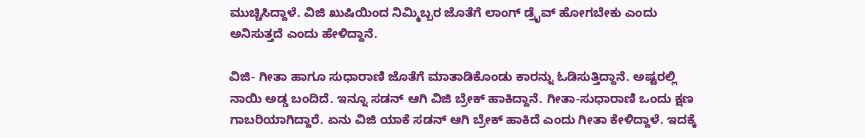ಮುಚ್ಚಿಸಿದ್ದಾಳೆ. ವಿಜಿ ಖುಷಿಯಿಂದ ನಿಮ್ಮಿಬ್ಬರ ಜೊತೆಗೆ ಲಾಂಗ್ ಡ್ರೈವ್ ಹೋಗಬೇಕು ಎಂದು ಅನಿಸುತ್ತದೆ ಎಂದು ಹೇಳಿದ್ದಾನೆ.

ವಿಜಿ- ಗೀತಾ ಹಾಗೂ ಸುಧಾರಾಣಿ ಜೊತೆಗೆ ಮಾತಾಡಿಕೊಂಡು ಕಾರನ್ನು ಓಡಿಸುತ್ತಿದ್ದಾನೆ. ಅಷ್ಟರಲ್ಲಿ ನಾಯಿ ಅಡ್ಡ ಬಂದಿದೆ. ಇನ್ನೂ ಸಡನ್ ಆಗಿ ವಿಜಿ ಬ್ರೇಕ್ ಹಾಕಿದ್ದಾನೆ. ಗೀತಾ-ಸುಧಾರಾಣಿ ಒಂದು ಕ್ಷಣ ಗಾಬರಿಯಾಗಿದ್ದಾರೆ. ಏನು ವಿಜಿ ಯಾಕೆ ಸಡನ್ ಆಗಿ ಬ್ರೇಕ್ ಹಾಕಿದೆ ಎಂದು ಗೀತಾ ಕೇಳಿದ್ದಾಳೆ. ಇದಕ್ಕೆ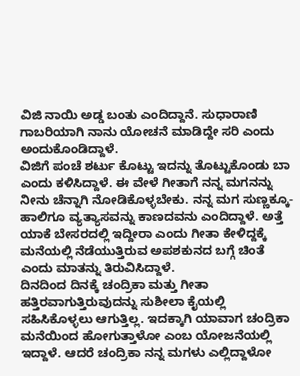ವಿಜಿ ನಾಯಿ ಅಡ್ಡ ಬಂತು ಎಂದಿದ್ದಾನೆ. ಸುಧಾರಾಣಿ ಗಾಬರಿಯಾಗಿ ನಾನು ಯೋಚನೆ ಮಾಡಿದ್ದೇ ಸರಿ ಎಂದು ಅಂದುಕೊಂಡಿದ್ದಾಳೆ.
ವಿಜಿಗೆ ಪಂಚೆ ಶರ್ಟು ಕೊಟ್ಟು ಇದನ್ನು ತೊಟ್ಟುಕೊಂಡು ಬಾ ಎಂದು ಕಳಿಸಿದ್ದಾಳೆ. ಈ ವೇಳೆ ಗೀತಾಗೆ ನನ್ನ ಮಗನನ್ನು ನೀನು ಚೆನ್ನಾಗಿ ನೋಡಿಕೊಳ್ಳಬೇಕು. ನನ್ನ ಮಗ ಸುಣ್ಣಕ್ಕೂ-ಹಾಲಿಗೂ ವ್ಯತ್ಯಾಸವನ್ನು ಕಾಣದವನು ಎಂದಿದ್ದಾಳೆ. ಅತ್ತೆ ಯಾಕೆ ಬೇಸರದಲ್ಲಿ ಇದ್ದೀರಾ ಎಂದು ಗೀತಾ ಕೇಳಿದ್ದಕ್ಕೆ ಮನೆಯಲ್ಲಿ ನೆಡೆಯುತ್ತಿರುವ ಅಪಶಕುನದ ಬಗ್ಗೆ ಚಿಂತೆ ಎಂದು ಮಾತನ್ನು ತಿರುವಿಸಿದ್ದಾಳೆ.
ದಿನದಿಂದ ದಿನಕ್ಕೆ ಚಂದ್ರಿಕಾ ಮತ್ತು ಗೀತಾ ಹತ್ತಿರವಾಗುತ್ತಿರುವುದನ್ನು ಸುಶೀಲಾ ಕೈಯಲ್ಲಿ ಸಹಿಸಿಕೊಳ್ಳಲು ಆಗುತ್ತಿಲ್ಲ. ಇದಕ್ಕಾಗಿ ಯಾವಾಗ ಚಂದ್ರಿಕಾ ಮನೆಯಿಂದ ಹೋಗುತ್ತಾಳೋ ಎಂಬ ಯೋಜನೆಯಲ್ಲಿ ಇದ್ದಾಳೆ. ಆದರೆ ಚಂದ್ರಿಕಾ ನನ್ನ ಮಗಳು ಎಲ್ಲಿದ್ದಾಳೋ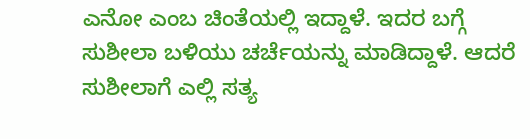ಎನೋ ಎಂಬ ಚಿಂತೆಯಲ್ಲಿ ಇದ್ದಾಳೆ. ಇದರ ಬಗ್ಗೆ ಸುಶೀಲಾ ಬಳಿಯು ಚರ್ಚೆಯನ್ನು ಮಾಡಿದ್ದಾಳೆ. ಆದರೆ ಸುಶೀಲಾಗೆ ಎಲ್ಲಿ ಸತ್ಯ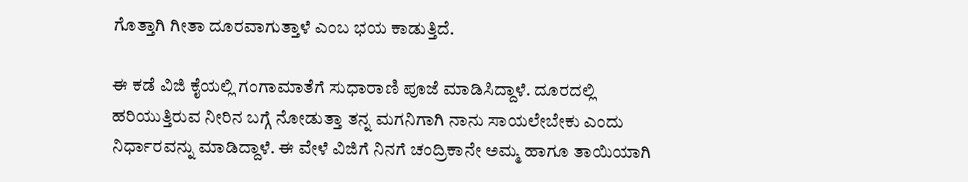ಗೊತ್ತಾಗಿ ಗೀತಾ ದೂರವಾಗುತ್ತಾಳೆ ಎಂಬ ಭಯ ಕಾಡುತ್ತಿದೆ.

ಈ ಕಡೆ ವಿಜಿ ಕೈಯಲ್ಲಿ ಗಂಗಾಮಾತೆಗೆ ಸುಧಾರಾಣಿ ಪೂಜೆ ಮಾಡಿಸಿದ್ದಾಳೆ. ದೂರದಲ್ಲಿ ಹರಿಯುತ್ತಿರುವ ನೀರಿನ ಬಗ್ಗೆ ನೋಡುತ್ತಾ ತನ್ನ ಮಗನಿಗಾಗಿ ನಾನು ಸಾಯಲೇಬೇಕು ಎಂದು ನಿರ್ಧಾರವನ್ನು ಮಾಡಿದ್ದಾಳೆ. ಈ ವೇಳೆ ವಿಜಿಗೆ ನಿನಗೆ ಚಂದ್ರಿಕಾನೇ ಅಮ್ಮ ಹಾಗೂ ತಾಯಿಯಾಗಿ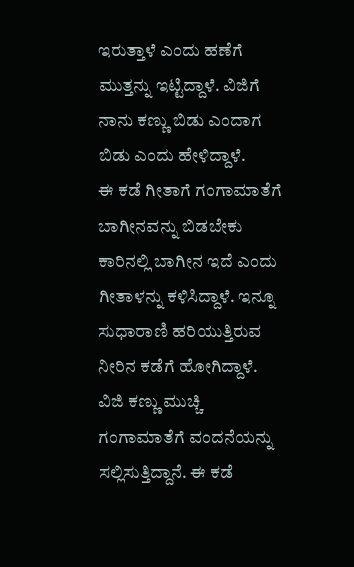ಇರುತ್ತಾಳೆ ಎಂದು ಹಣೆಗೆ ಮುತ್ತನ್ನು ಇಟ್ಟಿದ್ದಾಳೆ. ವಿಜಿಗೆ ನಾನು ಕಣ್ಣು ಬಿಡು ಎಂದಾಗ ಬಿಡು ಎಂದು ಹೇಳಿದ್ದಾಳೆ.
ಈ ಕಡೆ ಗೀತಾಗೆ ಗಂಗಾಮಾತೆಗೆ ಬಾಗೀನವನ್ನು ಬಿಡಬೇಕು ಕಾರಿನಲ್ಲಿ ಬಾಗೀನ ಇದೆ ಎಂದು ಗೀತಾಳನ್ನು ಕಳಿಸಿದ್ದಾಳೆ. ಇನ್ನೂ ಸುಧಾರಾಣಿ ಹರಿಯುತ್ತಿರುವ ನೀರಿನ ಕಡೆಗೆ ಹೋಗಿದ್ದಾಳೆ. ವಿಜಿ ಕಣ್ಣು ಮುಚ್ಚಿ ಗಂಗಾಮಾತೆಗೆ ವಂದನೆಯನ್ನು ಸಲ್ಲಿಸುತ್ತಿದ್ದಾನೆ. ಈ ಕಡೆ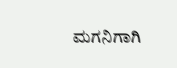ಮಗನಿಗಾಗಿ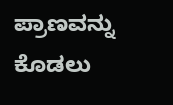ಪ್ರಾಣವನ್ನು ಕೊಡಲು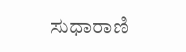ಸುಧಾರಾಣಿ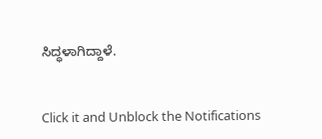ಸಿದ್ಧಳಾಗಿದ್ದಾಳೆ.


Click it and Unblock the Notifications